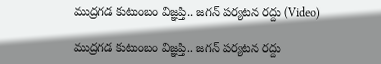ముద్రగడ కుటుంబం విజ్ఞప్తి.. జగన్ పర్యటన రద్దు (Video)

ముద్రగడ కుటుంబం విజ్ఞప్తి.. జగన్ పర్యటన రద్దు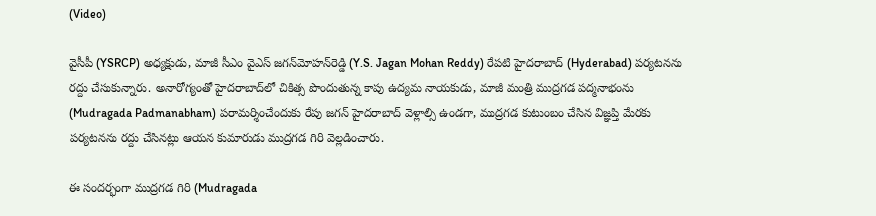(Video)

వైసీపీ (YSRCP) అధ్యక్షుడు, మాజీ సీఎం వైఎస్ జగన్‌మోహన్‌రెడ్డి (Y.S. Jagan Mohan Reddy) రేప‌టి హైదరాబాద్ (Hyderabad) పర్యటనను ర‌ద్దు చేసుకున్నారు. అనారోగ్యంతో హైదరాబాద్‌లో చికిత్స పొందుతున్న కాపు ఉద్య‌మ నాయ‌కుడు, మాజీ మంత్రి ముద్రగడ పద్మనాభంను (Mudragada Padmanabham) పరామర్శించేందుకు రేపు జగన్ హైద‌రాబాద్‌ వెళ్లాల్సి ఉండగా, ముద్రగడ కుటుంబం చేసిన విజ్ఞప్తి మేరకు పర్యటనను రద్దు చేసినట్లు ఆయన కుమారుడు ముద్రగడ గిరి వెల్లడించారు.

ఈ సందర్భంగా ముద్రగడ గిరి (Mudragada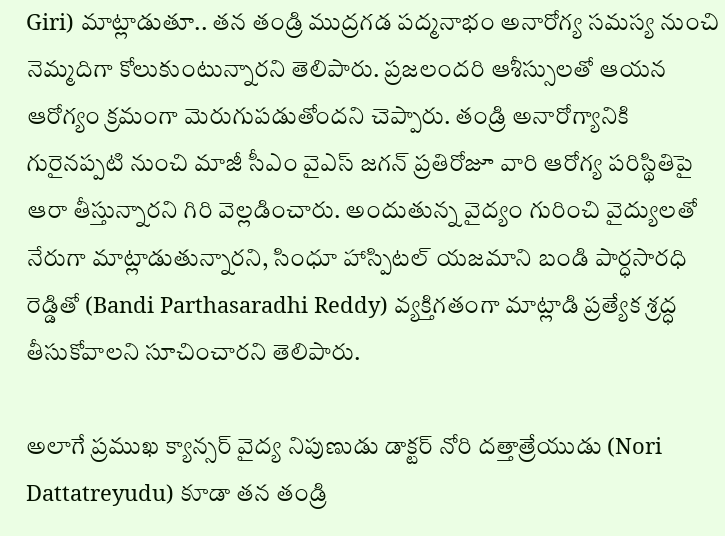Giri) మాట్లాడుతూ.. తన తండ్రి ముద్రగడ పద్మనాభం అనారోగ్య సమస్య నుంచి నెమ్మదిగా కోలుకుంటున్నారని తెలిపారు. ప్రజలందరి ఆశీస్సులతో ఆయన ఆరోగ్యం క్రమంగా మెరుగుపడుతోందని చెప్పారు. తండ్రి అనారోగ్యానికి గురైనప్పటి నుంచి మాజీ సీఎం వైఎస్ జగన్ ప్రతిరోజూ వారి ఆరోగ్య పరిస్థితిపై ఆరా తీస్తున్నారని గిరి వెల్లడించారు. అందుతున్న వైద్యం గురించి వైద్యులతో నేరుగా మాట్లాడుతున్నారని, సింధూ హాస్పిటల్ యజమాని బండి పార్ధసారధి రెడ్డితో (Bandi Parthasaradhi Reddy) వ్యక్తిగతంగా మాట్లాడి ప్రత్యేక శ్రద్ధ తీసుకోవాలని సూచించారని తెలిపారు.

అలాగే ప్రముఖ క్యాన్సర్ వైద్య నిపుణుడు డాక్టర్ నోరి దత్తాత్రేయుడు (Nori Dattatreyudu) కూడా తన తండ్రి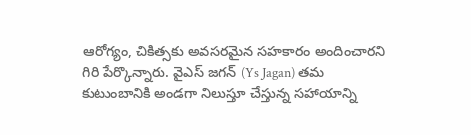ఆరోగ్యం, చికిత్సకు అవసరమైన సహకారం అందించారని గిరి పేర్కొన్నారు. వైఎస్ జగన్ (Ys Jagan) తమ కుటుంబానికి అండగా నిలుస్తూ చేస్తున్న సహాయాన్ని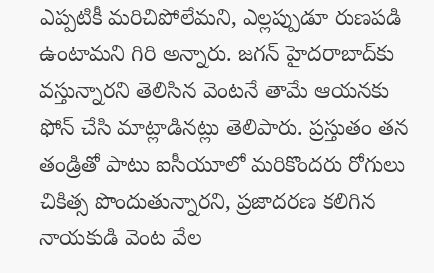ఎప్పటికీ మరిచిపోలేమని, ఎల్లప్పుడూ రుణపడి ఉంటామ‌ని గిరి అన్నారు. జగన్ హైదరాబాద్‌కు వస్తున్నారని తెలిసిన వెంటనే తామే ఆయనకు ఫోన్ చేసి మాట్లాడినట్లు తెలిపారు. ప్రస్తుతం తన తండ్రితో పాటు ఐసీయూలో మరికొందరు రోగులు చికిత్స పొందుతున్నారని, ప్ర‌జాద‌ర‌ణ క‌లిగిన నాయ‌కుడి వెంట వేల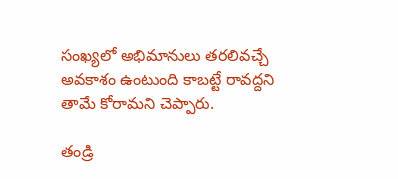సంఖ్య‌లో అభిమానులు త‌ర‌లివ‌చ్చే అవ‌కాశం ఉంటుంది కాబ‌ట్టే రావద్దని తామే కోరామని చెప్పారు.

తండ్రి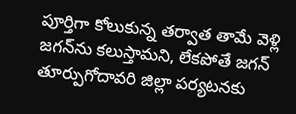పూర్తిగా కోలుకున్న తర్వాత తామే వెళ్లి జగన్‌ను కలుస్తామని, లేకపోతే జగన్ తూర్పుగోదావరి జిల్లా పర్యటనకు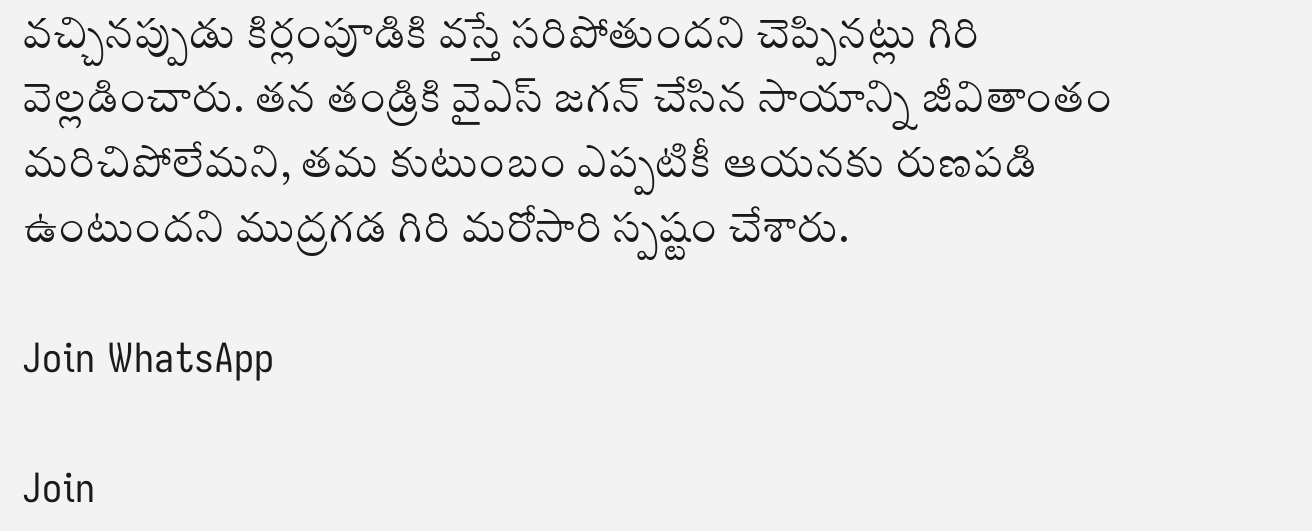వచ్చినప్పుడు కిర్లంపూడికి వస్తే సరిపోతుందని చెప్పినట్లు గిరి వెల్లడించారు. తన తండ్రికి వైఎస్ జగన్ చేసిన సాయాన్ని జీవితాంతం మరిచిపోలేమని, తమ కుటుంబం ఎప్పటికీ ఆయనకు రుణపడి ఉంటుందని ముద్రగడ గిరి మరోసారి స్పష్టం చేశారు.

Join WhatsApp

Join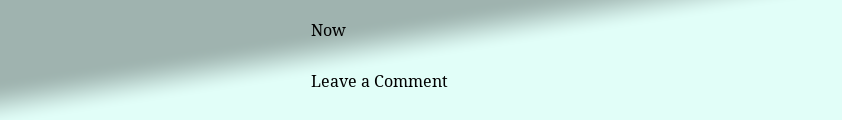Now

Leave a Comment